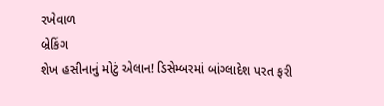રખેવાળ
બ્રેકિંગ
શેખ હસીનાનું મોટું એલાન! ડિસેમ્બરમાં બાંગ્લાદેશ પરત ફરી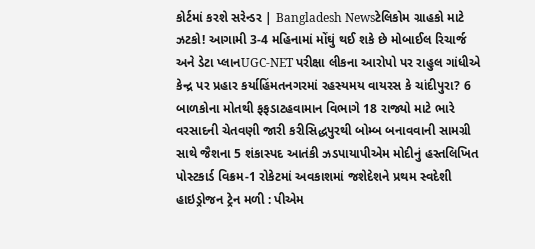કોર્ટમાં કરશે સરેન્ડર | Bangladesh Newsટેલિકોમ ગ્રાહકો માટે ઝટકો! આગામી 3-4 મહિનામાં મોંઘું થઈ શકે છે મોબાઈલ રિચાર્જ અને ડેટા પ્લાનUGC-NET પરીક્ષા લીકના આરોપો પર રાહુલ ગાંધીએ કેન્દ્ર પર પ્રહાર કર્યાહિંમતનગરમાં રહસ્યમય વાયરસ કે ચાંદીપુરા? 6 બાળકોના મોતથી ફફડાટહવામાન વિભાગે 18 રાજ્યો માટે ભારે વરસાદની ચેતવણી જારી કરીસિદ્ધપુરથી બોમ્બ બનાવવાની સામગ્રી સાથે જૈશના 5 શંકાસ્પદ આતંકી ઝડપાયાપીએમ મોદીનું હસ્તલિખિત પોસ્ટકાર્ડ વિક્રમ-1 રોકેટમાં અવકાશમાં જશેદેશને પ્રથમ સ્વદેશી હાઇડ્રોજન ટ્રેન મળી : પીએમ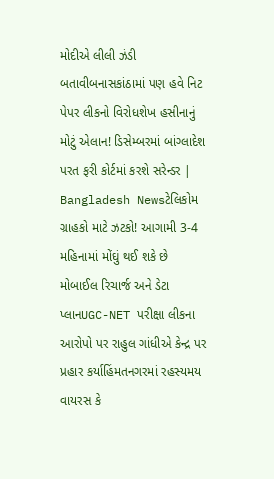મોદીએ લીલી ઝંડી બતાવીબનાસકાંઠામાં પણ હવે નિટ પેપર લીકનો વિરોધશેખ હસીનાનું મોટું એલાન! ડિસેમ્બરમાં બાંગ્લાદેશ પરત ફરી કોર્ટમાં કરશે સરેન્ડર | Bangladesh Newsટેલિકોમ ગ્રાહકો માટે ઝટકો! આગામી 3-4 મહિનામાં મોંઘું થઈ શકે છે મોબાઈલ રિચાર્જ અને ડેટા પ્લાનUGC-NET પરીક્ષા લીકના આરોપો પર રાહુલ ગાંધીએ કેન્દ્ર પર પ્રહાર કર્યાહિંમતનગરમાં રહસ્યમય વાયરસ કે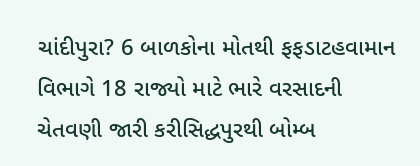ચાંદીપુરા? 6 બાળકોના મોતથી ફફડાટહવામાન વિભાગે 18 રાજ્યો માટે ભારે વરસાદની ચેતવણી જારી કરીસિદ્ધપુરથી બોમ્બ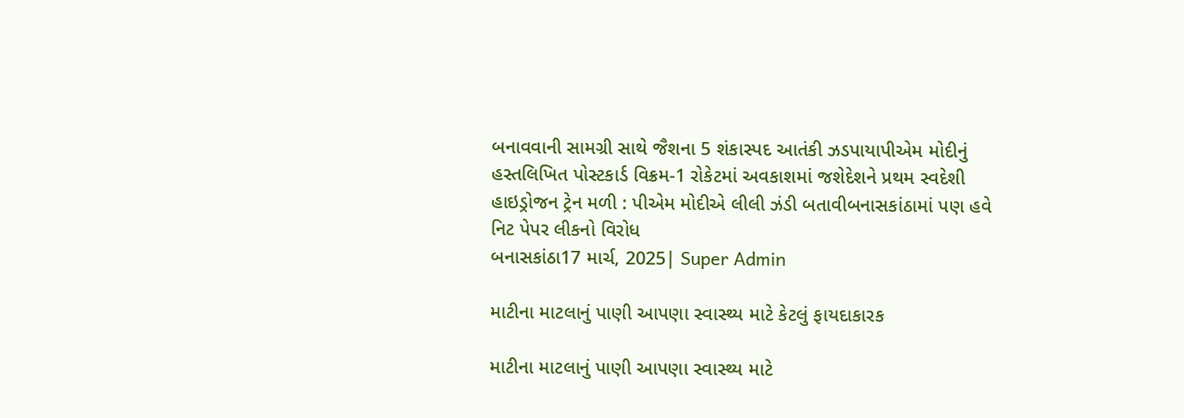બનાવવાની સામગ્રી સાથે જૈશના 5 શંકાસ્પદ આતંકી ઝડપાયાપીએમ મોદીનું હસ્તલિખિત પોસ્ટકાર્ડ વિક્રમ-1 રોકેટમાં અવકાશમાં જશેદેશને પ્રથમ સ્વદેશી હાઇડ્રોજન ટ્રેન મળી : પીએમ મોદીએ લીલી ઝંડી બતાવીબનાસકાંઠામાં પણ હવે નિટ પેપર લીકનો વિરોધ
બનાસકાંઠા17 માર્ચ, 2025| Super Admin

માટીના માટલાનું પાણી આપણા સ્વાસ્થ્ય માટે કેટલું ફાયદાકારક

માટીના માટલાનું પાણી આપણા સ્વાસ્થ્ય માટે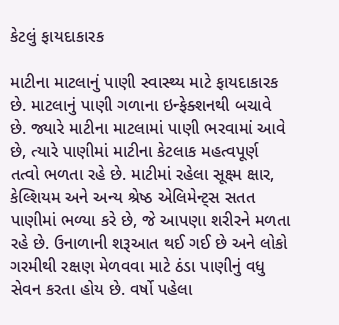કેટલું ફાયદાકારક

માટીના માટલાનું પાણી સ્વાસ્થ્ય માટે ફાયદાકારક છે. માટલાનું પાણી ગળાના ઇન્ફેક્શનથી બચાવે છે. જ્યારે માટીના માટલામાં પાણી ભરવામાં આવે છે, ત્યારે પાણીમાં માટીના કેટલાક મહત્વપૂર્ણ તત્વો ભળતા રહે છે. માટીમાં રહેલા સૂક્ષ્મ ક્ષાર, કેલ્શિયમ અને અન્ય શ્રેષ્ઠ એલિમેન્ટ્સ સતત પાણીમાં ભળ્યા કરે છે, જે આપણા શરીરને મળતા રહે છે. ઉનાળાની શરૂઆત થઈ ગઈ છે અને લોકો ગરમીથી રક્ષણ મેળવવા માટે ઠંડા પાણીનું વધુ સેવન કરતા હોય છે. વર્ષો પહેલા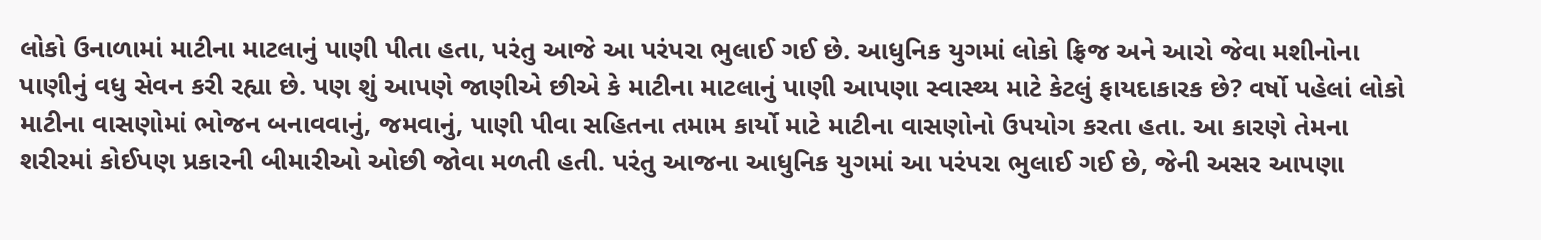લોકો ઉનાળામાં માટીના માટલાનું પાણી પીતા હતા, પરંતુ આજે આ પરંપરા ભુલાઈ ગઈ છે. આધુનિક યુગમાં લોકો ફ્રિજ અને આરો જેવા મશીનોના પાણીનું વધુ સેવન કરી રહ્યા છે. પણ શું આપણે જાણીએ છીએ કે માટીના માટલાનું પાણી આપણા સ્વાસ્થ્ય માટે કેટલું ફાયદાકારક છે? વર્ષો પહેલાં લોકો માટીના વાસણોમાં ભોજન બનાવવાનું, જમવાનું, પાણી પીવા સહિતના તમામ કાર્યો માટે માટીના વાસણોનો ઉપયોગ કરતા હતા. આ કારણે તેમના શરીરમાં કોઈપણ પ્રકારની બીમારીઓ ઓછી જોવા મળતી હતી. પરંતુ આજના આધુનિક યુગમાં આ પરંપરા ભુલાઈ ગઈ છે, જેની અસર આપણા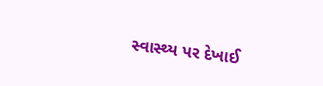સ્વાસ્થ્ય પર દેખાઈ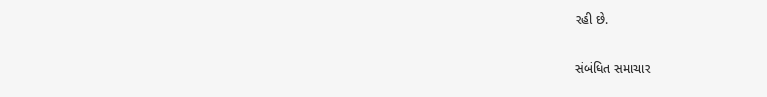રહી છે.

સંબંધિત સમાચાર